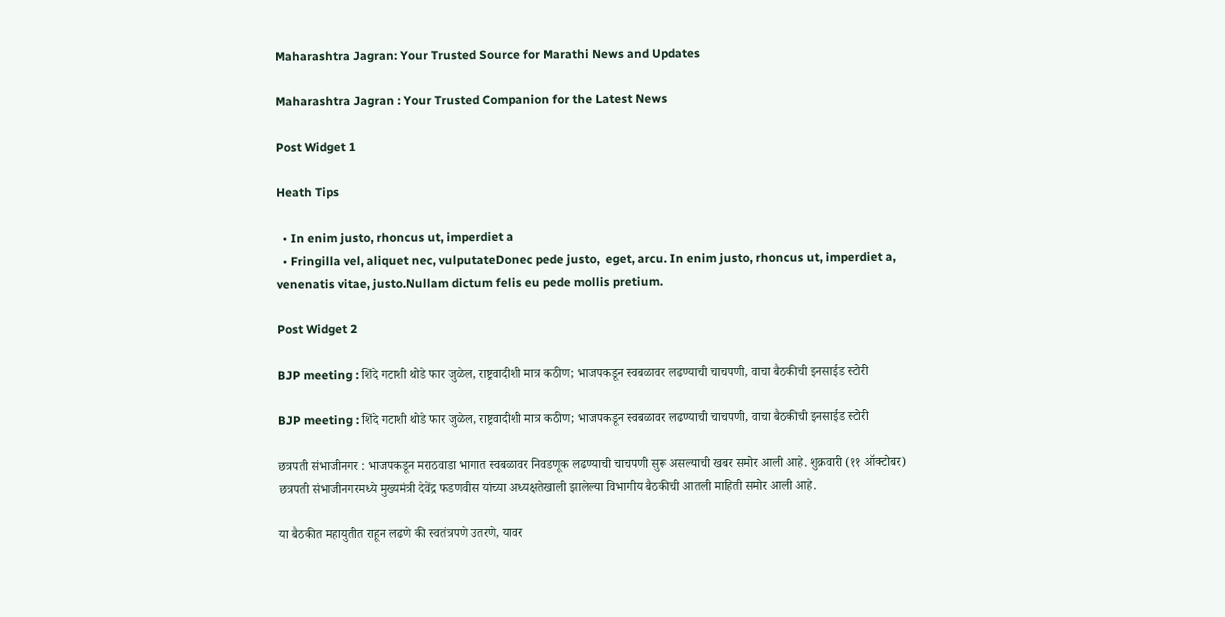Maharashtra Jagran: Your Trusted Source for Marathi News and Updates

Maharashtra Jagran : Your Trusted Companion for the Latest News

Post Widget 1

Heath Tips

  • In enim justo, rhoncus ut, imperdiet a
  • Fringilla vel, aliquet nec, vulputateDonec pede justo,  eget, arcu. In enim justo, rhoncus ut, imperdiet a, venenatis vitae, justo.Nullam dictum felis eu pede mollis pretium.

Post Widget 2

BJP meeting : शिंदे गटाशी थोडे फार जुळेल, राष्ट्रवादीशी मात्र कठीण; भाजपकडून स्वबळावर लढण्याची चाचपणी, वाचा बैठकीची इनसाईड स्टोरी

BJP meeting : शिंदे गटाशी थोडे फार जुळेल, राष्ट्रवादीशी मात्र कठीण; भाजपकडून स्वबळावर लढण्याची चाचपणी, वाचा बैठकीची इनसाईड स्टोरी

छत्रपती संभाजीनगर : भाजपकडून मराठवाडा भागात स्वबळावर निवडणूक लढण्याची चाचपणी सुरू असल्याची खबर समोर आली आहे. शुक्रवारी (११ ऑक्टोबर) छत्रपती संभाजीनगरमध्ये मुख्यमंत्री देवेंद्र फडणवीस यांच्या अध्यक्षतेखाली झालेल्या विभागीय बैठकीची आतली माहिती समोर आली आहे.

या बैठकीत महायुतीत राहून लढणे की स्वतंत्रपणे उतरणे, यावर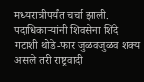मध्यरात्रीपर्यंत चर्चा झाली. पदाधिकाऱ्यांनी शिवसेना शिंदे गटाशी थोडे-फार जुळवजुळव शक्य असले तरी राष्ट्रवादी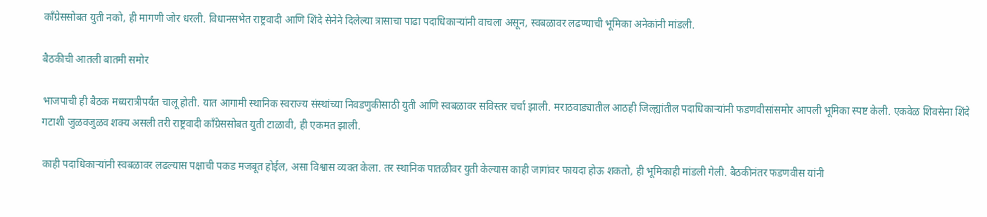काँग्रेससोबत युती नको, ही मागणी जोर धरली. विधानसभेत राष्ट्रवादी आणि शिंदे सेनेने दिलेल्या त्रासाचा पाढा पदाधिकाऱ्यांनी वाचला असून, स्वबळावर लढण्याची भूमिका अनेकांनी मांडली.

बैठकीची आतली बातमी समोर

भाजपाची ही बैठक मध्यरात्रीपर्यंत चालू होती. यात आगामी स्थानिक स्वराज्य संस्थांच्या निवडणुकीसाठी युती आणि स्वबळावर सविस्तर चर्चा झाली. मराठवाड्यातील आठही जिल्ह्यांतील पदाधिकाऱ्यांनी फडणवीसांसमोर आपली भूमिका स्पष्ट केली. एकवेळ शिवसेना शिंदे गटाशी जुळवजुळव शक्य असली तरी राष्ट्रवादी काँग्रेससोबत युती टाळावी, ही एकमत झाली.

काही पदाधिकाऱ्यांनी स्वबळावर लढल्यास पक्षाची पकड मजबूत होईल, असा विश्वास व्यक्त केला. तर स्थानिक पातळीवर युती केल्यास काही जागांवर फायदा होऊ शकतो, ही भूमिकाही मांडली गेली. बैठकीनंतर फडणवीस यांनी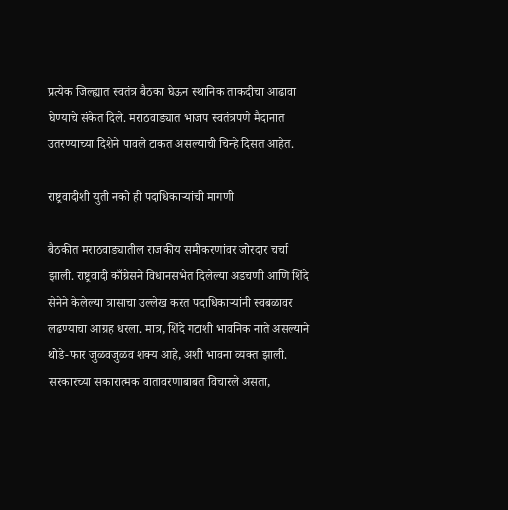प्रत्येक जिल्ह्यात स्वतंत्र बैठका घेऊन स्थानिक ताकदीचा आढावा घेण्याचे संकेत दिले. मराठवाड्यात भाजप स्वतंत्रपणे मैदानात उतरण्याच्या दिशेने पावले टाकत असल्याची चिन्हे दिसत आहेत.

राष्ट्रवादीशी युती नको ही पदाधिकाऱ्यांची मागणी

बैठकीत मराठवाड्यातील राजकीय समीकरणांवर जोरदार चर्चा झाली. राष्ट्रवादी काँग्रेसने विधानसभेत दिलेल्या अडचणी आणि शिंदे सेनेने केलेल्या त्रासाचा उल्लेख करत पदाधिकाऱ्यांनी स्वबळावर लढण्याचा आग्रह धरला. मात्र, शिंदे गटाशी भावनिक नाते असल्याने थोडे-फार जुळवजुळव शक्य आहे, अशी भावना व्यक्त झाली. सरकारच्या सकारात्मक वातावरणाबाबत विचारले असता,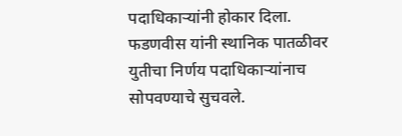पदाधिकाऱ्यांनी होकार दिला. फडणवीस यांनी स्थानिक पातळीवर युतीचा निर्णय पदाधिकाऱ्यांनाच सोपवण्याचे सुचवले.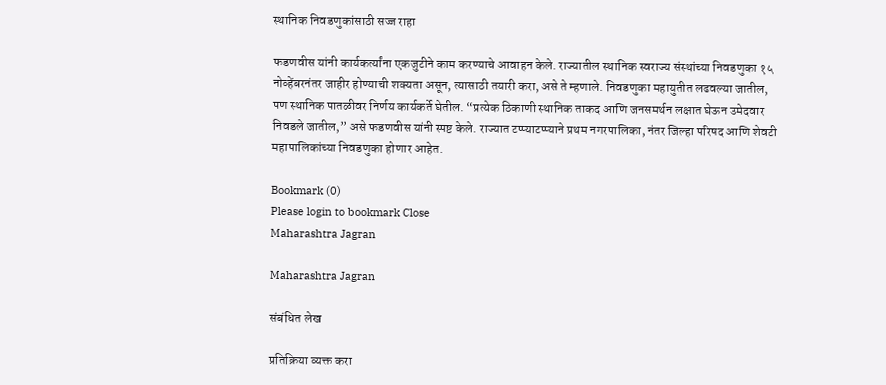स्थानिक निवडणुकांसाठी सज्ज राहा

फडणवीस यांनी कार्यकर्त्यांना एकजुटीने काम करण्याचे आवाहन केले. राज्यातील स्थानिक स्वराज्य संस्थांच्या निवडणुका १५ नोव्हेंबरनंतर जाहीर होण्याची शक्यता असून, त्यासाठी तयारी करा, असे ते म्हणाले. निवडणुका महायुतीत लढवल्या जातील, पण स्थानिक पातळीवर निर्णय कार्यकर्ते घेतील. “प्रत्येक ठिकाणी स्थानिक ताकद आणि जनसमर्थन लक्षात घेऊन उमेदवार निवडले जातील,” असे फडणवीस यांनी स्पष्ट केले. राज्यात टप्प्याटप्प्याने प्रथम नगरपालिका, नंतर जिल्हा परिषद आणि शेवटी महापालिकांच्या निवडणुका होणार आहेत.

Bookmark (0)
Please login to bookmark Close
Maharashtra Jagran

Maharashtra Jagran

संबंधित लेख

प्रतिक्रिया व्यक्त करा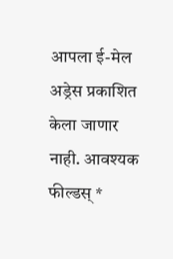आपला ई-मेल अड्रेस प्रकाशित केला जाणार नाही. आवश्यक फील्डस् *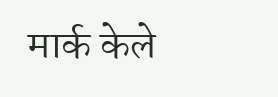मार्क केले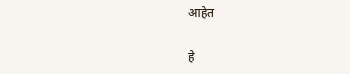आहेत

हे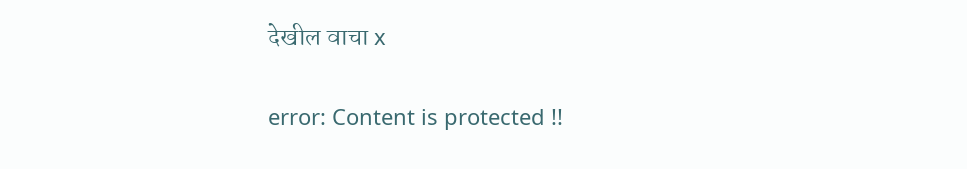देखील वाचा x

error: Content is protected !!